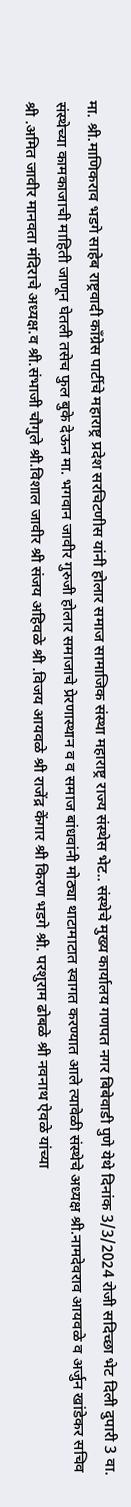मा. श्री.माणिकराव भडगे साहेब राष्ट्रवादी काँग्रेस पार्टीचे महाराष्ट्र प्रदेश सरचिटणीस यांनी होलार समाज सामाजिक संस्था महाराष्ट्र राज्य संस्थेस भेट.. संस्थेचे मुख्य कार्यालय गणपत नगर बिबेवाडी पुणे येथे दिनांक 3/3/2024 रोजी सदिच्छा भेट दिली दुपारी 3 वा. संस्थेच्या कामकाजाची माहिती जाणून घेतली तसेच फुल बुके देऊन मा. भगवान जावीर गुरुजी होलार समाजाचे प्रेरणास्थान व व समाज बांधवांनी मोठ्या थाटामाटात स्वागत करण्यात आले त्यावेळी संस्थेचे अध्यक्ष श्री.नामदेवराव आयवळे व अर्जुन खांडेकर सचिव श्री .अमित जावीर मानवता मंदिराचे अध्यक्ष.व श्री.संभाजी चौगुले श्री.विशाल जावीर श्री संजय अहिवळे श्री .विजय आयवळे श्री राजेंद्र केंगार श्री किरण भडगे श्री. परशुराम ढोबळे श्री नवनाथ ऐवळे यांच्या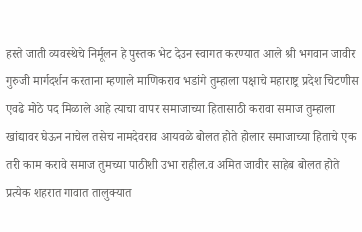हस्ते जाती व्यवस्थेचे निर्मूलन हे पुस्तक भेट देउन स्वागत करण्यात आले श्री भगवान जावीर गुरुजी मार्गदर्शन करताना म्हणाले माणिकराव भडांगे तुम्हाला पक्षाचे महाराष्ट्र प्रदेश चिटणीस एवढे मोठे पद मिळाले आहे त्याचा वापर समाजाच्या हितासाठी करावा समाज तुम्हाला खांद्यावर घेऊन नाचेल तसेच नामदेवराव आयवळे बोलत होते होलार समाजाच्या हिताचे एक तरी काम करावे समाज तुमच्या पाठीशी उभा राहील.व अमित जावीर साहेब बोलत होते प्रत्येक शहरात गावात तालुक्यात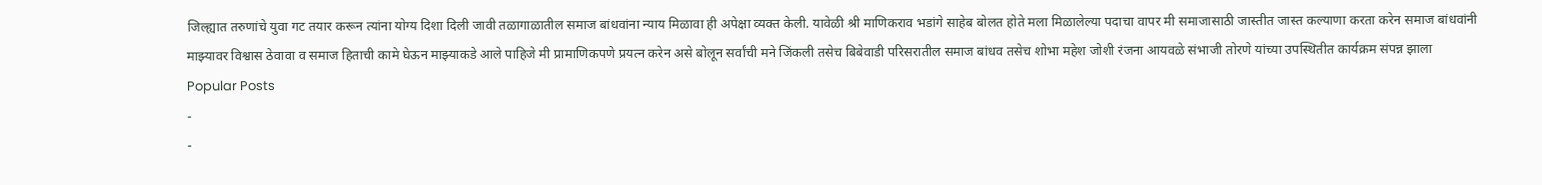जिल्ह्यात तरुणांचे युवा गट तयार करून त्यांना योग्य दिशा दिली जावी तळागाळातील समाज बांधवांना न्याय मिळावा ही अपेक्षा व्यक्त केली. यावेळी श्री माणिकराव भडांगे साहेब बोलत होते मला मिळालेल्या पदाचा वापर मी समाजासाठी जास्तीत जास्त कल्याणा करता करेन समाज बांधवांनी माझ्यावर विश्वास ठेवावा व समाज हिताची कामे घेऊन माझ्याकडे आले पाहिजे मी प्रामाणिकपणे प्रयत्न करेन असे बोलून सर्वांची मने जिंकली तसेच बिबेवाडी परिसरातील समाज बांधव तसेच शोभा महेश जोशी रंजना आयवळे संभाजी तोरणे यांच्या उपस्थितीत कार्यक्रम संपन्न झाला
Popular Posts
-
-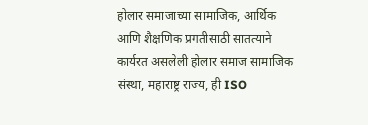होलार समाजाच्या सामाजिक, आर्थिक आणि शैक्षणिक प्रगतीसाठी सातत्याने कार्यरत असलेली होलार समाज सामाजिक संस्था, महाराष्ट्र राज्य, ही ISO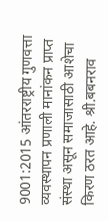9001:2015 आंतरराष्ट्रीय गुणवत्ता व्यवस्थापन प्रणाली मानांकन प्राप्त संस्था असून समाजासाठी आशेचा किरण ठरत आहे. श्री.बबनराव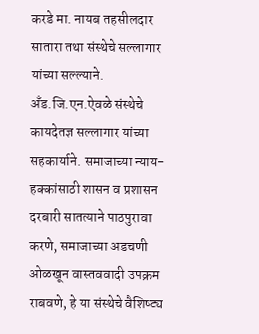करडे मा. नायब तहसीलदार सातारा तथा संस्थेचे सल्लागार यांच्या सल्ल्याने. अँड.जि.एन.ऐवळे संस्थेचे कायदेतज्ञ सल्लागार यांच्या सहकार्याने. समाजाच्या न्याय-हक्कांसाठी शासन व प्रशासन दरबारी सातत्याने पाठपुरावा करणे, समाजाच्या अडचणी ओळखून वास्तववादी उपक्रम राबवणे, हे या संस्थेचे वैशिष्ट्य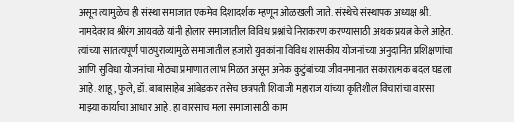असून त्यामुळेच ही संस्था समाजात एकमेव दिशादर्शक म्हणून ओळखली जाते. संस्थेचे संस्थापक अध्यक्ष श्री. नामदेवराव श्रीरंग आयवळे यांनी होलार समाजातील विविध प्रश्नांचे निराकरण करण्यासाठी अथक प्रयत्न केले आहेत. त्यांच्या सातत्यपूर्ण पाठपुराव्यामुळे समाजातील हजारो युवकांना विविध शासकीय योजनांच्या अनुदानित प्रशिक्षणांचा आणि सुविधा योजनांचा मोठ्या प्रमाणात लाभ मिळत असून अनेक कुटुंबांच्या जीवनमानात सकारात्मक बदल घडला आहे. शाहू, फुले, डॉ. बाबासाहेब आंबेडकर तसेच छत्रपती शिवाजी महाराज यांच्या कृतिशील विचारांचा वारसा माझ्या कार्याचा आधार आहे. हा वारसाच मला समाजासाठी काम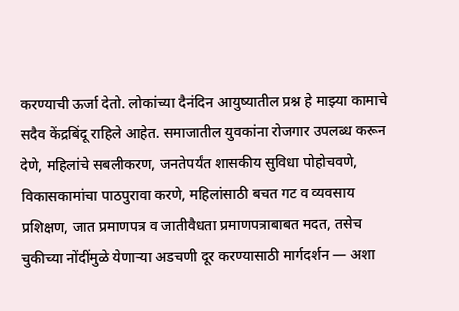करण्याची ऊर्जा देतो. लोकांच्या दैनंदिन आयुष्यातील प्रश्न हे माझ्या कामाचे सदैव केंद्रबिंदू राहिले आहेत. समाजातील युवकांना रोजगार उपलब्ध करून देणे, महिलांचे सबलीकरण, जनतेपर्यंत शासकीय सुविधा पोहोचवणे, विकासकामांचा पाठपुरावा करणे, महिलांसाठी बचत गट व व्यवसाय प्रशिक्षण, जात प्रमाणपत्र व जातीवैधता प्रमाणपत्राबाबत मदत, तसेच चुकीच्या नोंदींमुळे येणाऱ्या अडचणी दूर करण्यासाठी मार्गदर्शन — अशा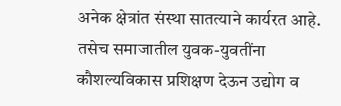अनेक क्षेत्रांत संस्था सातत्याने कार्यरत आहे. तसेच समाजातील युवक-युवतींना कौशल्यविकास प्रशिक्षण देऊन उद्योग व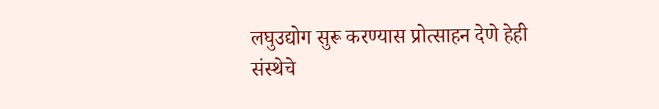लघुउद्योग सुरू करण्यास प्रोत्साहन देणे हेही संस्थेचे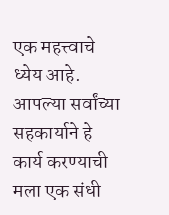एक महत्त्वाचे ध्येय आहे. आपल्या सर्वांच्या सहकार्याने हे कार्य करण्याची मला एक संधी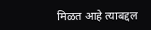मिळत आहे त्याबद्दल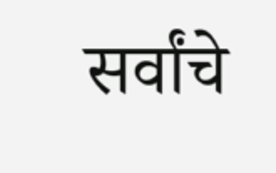सर्वांचे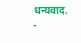धन्यवाद.
-